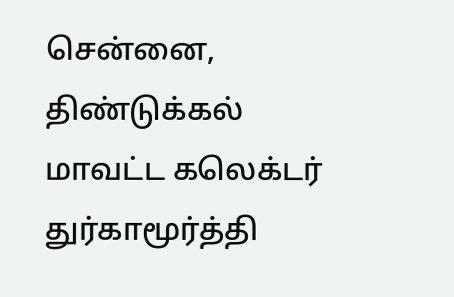சென்னை,
திண்டுக்கல் மாவட்ட கலெக்டர் துர்காமூர்த்தி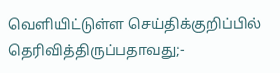வெளியிட்டுள்ள செய்திக்குறிப்பில் தெரிவித்திருப்பதாவது;-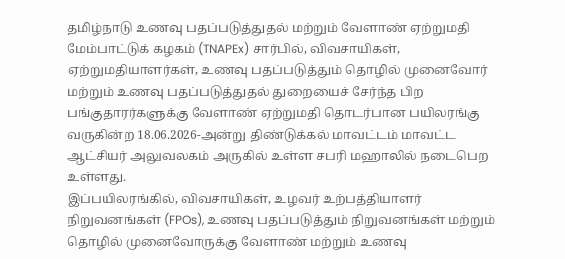தமிழ்நாடு உணவு பதப்படுத்துதல் மற்றும் வேளாண் ஏற்றுமதி மேம்பாட்டுக் கழகம் (TNAPEx) சார்பில், விவசாயிகள், ஏற்றுமதியாளர்கள், உணவு பதப்படுத்தும் தொழில் முனைவோர் மற்றும் உணவு பதப்படுத்துதல் துறையைச் சேர்ந்த பிற பங்குதாரர்களுக்கு வேளாண் ஏற்றுமதி தொடர்பான பயிலரங்கு வருகின்ற 18.06.2026-அன்று திண்டுக்கல் மாவட்டம் மாவட்ட ஆட்சியர் அலுவலகம் அருகில் உள்ள சபரி மஹாலில் நடைபெற உள்ளது.
இப்பயிலரங்கில், விவசாயிகள், உழவர் உற்பத்தியாளர் நிறுவனங்கள் (FPOs), உணவு பதப்படுத்தும் நிறுவனங்கள் மற்றும் தொழில் முனைவோருக்கு வேளாண் மற்றும் உணவு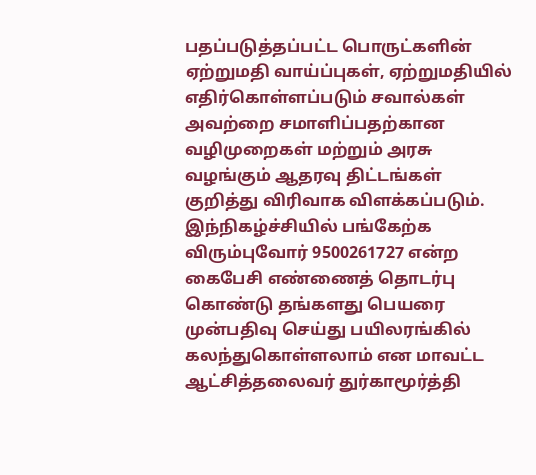பதப்படுத்தப்பட்ட பொருட்களின் ஏற்றுமதி வாய்ப்புகள், ஏற்றுமதியில் எதிர்கொள்ளப்படும் சவால்கள் அவற்றை சமாளிப்பதற்கான வழிமுறைகள் மற்றும் அரசு வழங்கும் ஆதரவு திட்டங்கள் குறித்து விரிவாக விளக்கப்படும்.
இந்நிகழ்ச்சியில் பங்கேற்க விரும்புவோர் 9500261727 என்ற கைபேசி எண்ணைத் தொடர்பு கொண்டு தங்களது பெயரை முன்பதிவு செய்து பயிலரங்கில் கலந்துகொள்ளலாம் என மாவட்ட ஆட்சித்தலைவர் துர்காமூர்த்தி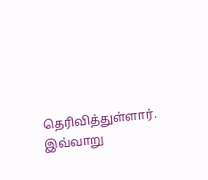தெரிவித்துள்ளார்.
இவ்வாறு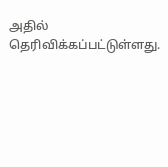அதில் தெரிவிக்கப்பட்டுள்ளது.